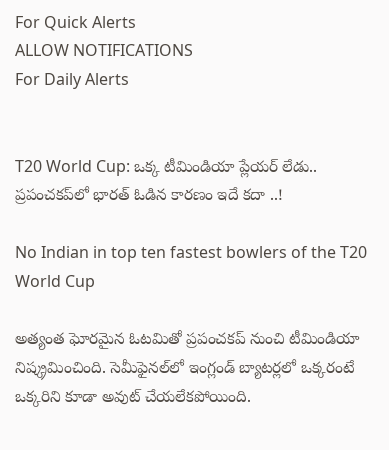For Quick Alerts
ALLOW NOTIFICATIONS
For Daily Alerts


T20 World Cup: ఒక్క టీమిండియా ప్లేయర్ లేడు.. ప్రపంచకప్‌లో భారత్ ఓడిన కారణం ఇదే కదా ..!

No Indian in top ten fastest bowlers of the T20 World Cup

అత్యంత ఘోరమైన ఓటమితో ప్రపంచకప్‌ నుంచి టీమిండియా నిష్క్రమించింది. సెమీఫైనల్‌లో ఇంగ్లండ్‌ బ్యాటర్లలో ఒక్కరంటే ఒక్కరిని కూడా అవుట్ చేయలేకపోయింది.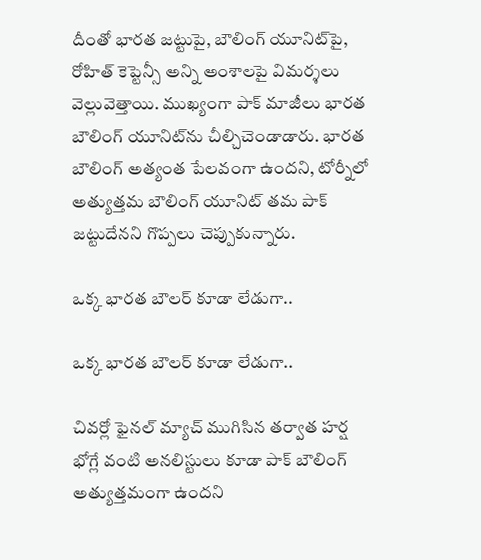దీంతో భారత జట్టుపై, బౌలింగ్ యూనిట్‌పై, రోహిత్ కెప్టెన్సీ అన్ని అంశాలపై విమర్శలు వెల్లువెత్తాయి. ముఖ్యంగా పాక్ మాజీలు భారత బౌలింగ్ యూనిట్‌ను చీల్చిచెండాడారు. భారత బౌలింగ్ అత్యంత పేలవంగా ఉందని, టోర్నీలో అత్యుత్తమ బౌలింగ్ యూనిట్ తమ పాక్ జట్టుదేనని గొప్పలు చెప్పుకున్నారు.

ఒక్క భారత బౌలర్ కూడా లేడుగా..

ఒక్క భారత బౌలర్ కూడా లేడుగా..

చివర్లో ఫైనల్ మ్యాచ్ ముగిసిన తర్వాత హర్ష భోగ్లే వంటి అనలిస్టులు కూడా పాక్ బౌలింగ్ అత్యుత్తమంగా ఉందని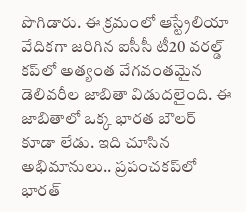పొగిడారు. ఈ క్రమంలో ఆస్ట్రేలియా వేదికగా జరిగిన ఐసీసీ టీ20 వరల్డ్ కప్‌లో అత్యంత వేగవంతమైన డెలివరీల జాబితా విడుదలైంది. ఈ జాబితాలో ఒక్క భారత బౌలర్ కూడా లేడు. ఇది చూసిన అభిమానులు.. ప్రపంచకప్‌లో భారత్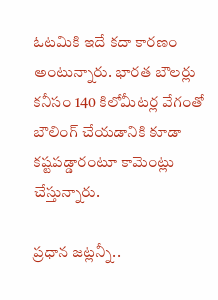ఓటమికి ఇదే కదా కారణం అంటున్నారు. భారత బౌలర్లు కనీసం 140 కిలోమీటర్ల వేగంతో బౌలింగ్ చేయడానికి కూడా కష్టపడ్డారంటూ కామెంట్లు చేస్తున్నారు.

ప్రధాన జట్లన్నీ..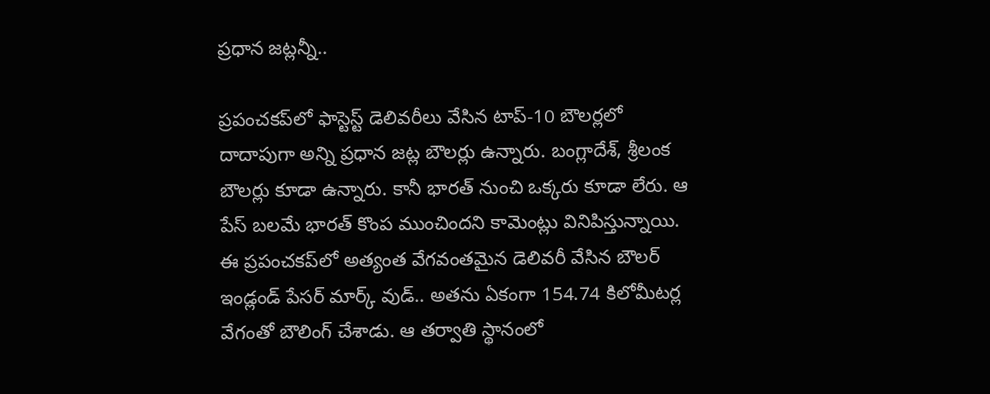ప్రధాన జట్లన్నీ..

ప్రపంచకప్‌లో ఫాస్టెస్ట్ డెలివరీలు వేసిన టాప్-10 బౌలర్లలో దాదాపుగా అన్ని ప్రధాన జట్ల బౌలర్లు ఉన్నారు. బంగ్లాదేశ్, శ్రీలంక బౌలర్లు కూడా ఉన్నారు. కానీ భారత్ నుంచి ఒక్కరు కూడా లేరు. ఆ పేస్ బలమే భారత్ కొంప ముంచిందని కామెంట్లు వినిపిస్తున్నాయి. ఈ ప్రపంచకప్‌లో అత్యంత వేగవంతమైన డెలివరీ వేసిన బౌలర్ ఇండ్లండ్ పేసర్ మార్క్ వుడ్.. అతను ఏకంగా 154.74 కిలోమీటర్ల వేగంతో బౌలింగ్ చేశాడు. ఆ తర్వాతి స్థానంలో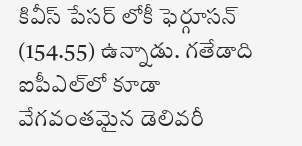కివీస్ పేసర్ లోకీ ఫెర్గూసన్ (154.55) ఉన్నాడు. గతేడాది ఐపీఎల్‌లో కూడా వేగవంతమైన డెలివరీ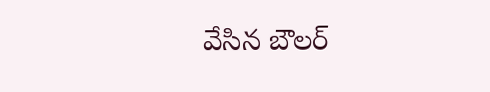వేసిన బౌలర్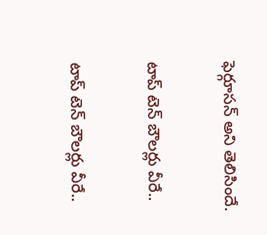ఫెర్గూసన్ అని తెలిసిందే.

టాప్ టెన్ బౌలర్లు వీరే..

టాప్ టెన్ బౌలర్లు వీరే..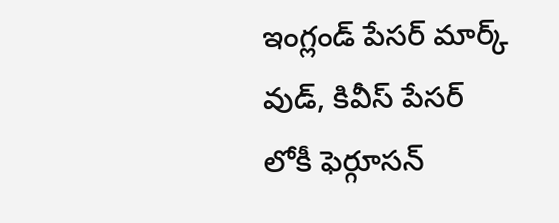ఇంగ్లండ్ పేసర్ మార్క్ వుడ్, కివీస్ పేసర్ లోకీ ఫెర్గూసన్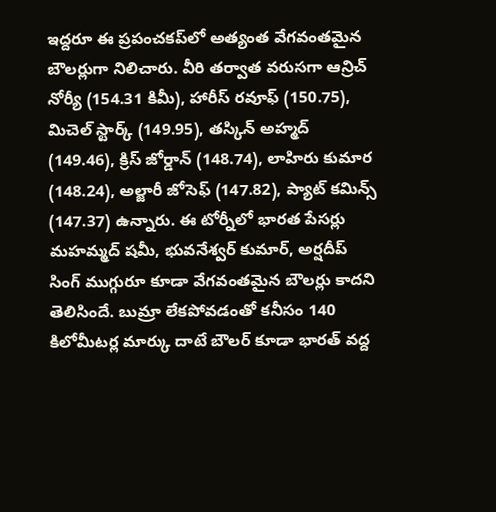ఇద్దరూ ఈ ప్రపంచకప్‌లో అత్యంత వేగవంతమైన బౌలర్లుగా నిలిచారు. వీరి తర్వాత వరుసగా ఆన్రిచ్ నోర్యీ (154.31 కిమీ), హారీస్ రవూఫ్ (150.75), మిచెల్ స్టార్క్ (149.95), తస్కిన్ అహ్మద్ (149.46), క్రిస్ జోర్డాన్ (148.74), లాహిరు కుమార (148.24), అల్జారీ జోసెఫ్ (147.82), ప్యాట్ కమిన్స్ (147.37) ఉన్నారు. ఈ టోర్నీలో భారత పేసర్లు మహమ్మద్ షమీ, భువనేశ్వర్ కుమార్, అర్షదీప్ సింగ్ ముగ్గురూ కూడా వేగవంతమైన బౌలర్లు కాదని తెలిసిందే. బుమ్రా లేకపోవడంతో కనీసం 140 కిలోమీటర్ల మార్కు దాటే బౌలర్ కూడా భారత్ వద్ద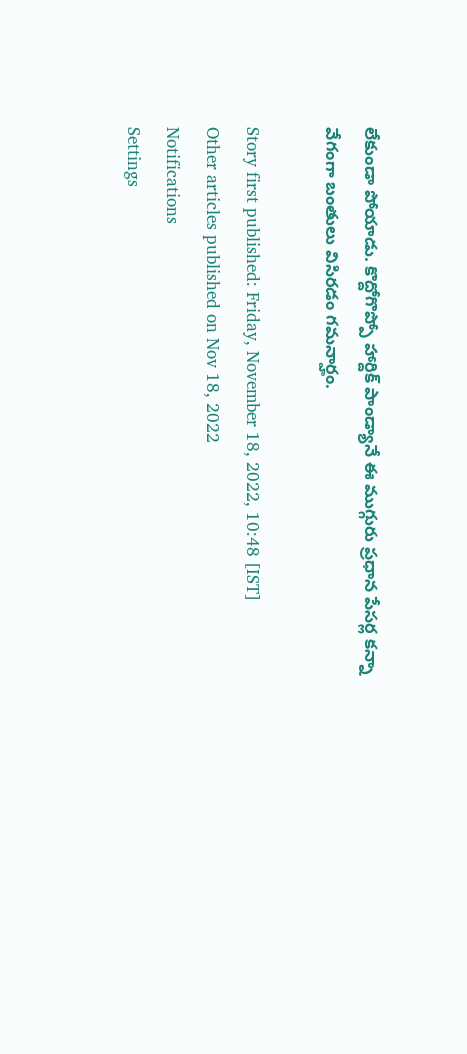లేకుండా పోయాడు. కొద్దోగొప్పో హార్దిక్ పాండ్యానే ఈ ముగ్గురు ప్రధాన పేసర్ల కన్నా వేగంగా బంతులు విసిరడం గమనార్హం.

Story first published: Friday, November 18, 2022, 10:48 [IST]
Other articles published on Nov 18, 2022
Notifications
Settings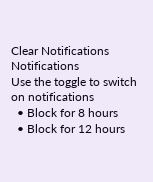Clear Notifications
Notifications
Use the toggle to switch on notifications
  • Block for 8 hours
  • Block for 12 hours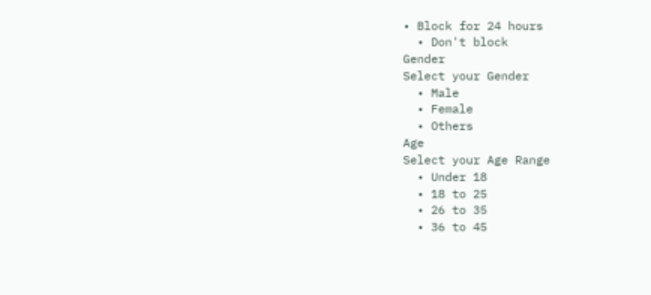• Block for 24 hours
  • Don't block
Gender
Select your Gender
  • Male
  • Female
  • Others
Age
Select your Age Range
  • Under 18
  • 18 to 25
  • 26 to 35
  • 36 to 45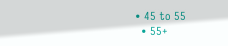• 45 to 55
  • 55+